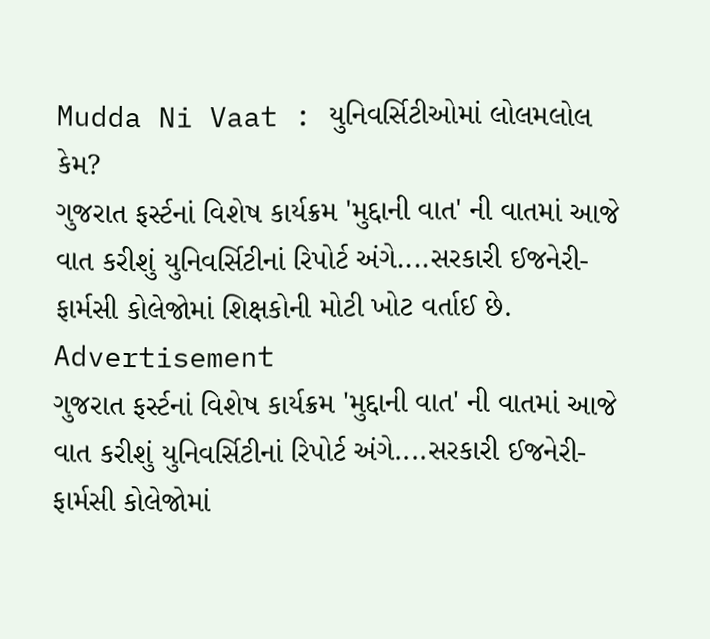Mudda Ni Vaat : યુનિવર્સિટીઓમાં લોલમલોલ કેમ?
ગુજરાત ફર્સ્ટનાં વિશેષ કાર્યક્રમ 'મુદ્દાની વાત' ની વાતમાં આજે વાત કરીશું યુનિવર્સિટીનાં રિપોર્ટ અંગે....સરકારી ઈજનેરી-ફાર્મસી કોલેજોમાં શિક્ષકોની મોટી ખોટ વર્તાઈ છે.
Advertisement
ગુજરાત ફર્સ્ટનાં વિશેષ કાર્યક્રમ 'મુદ્દાની વાત' ની વાતમાં આજે વાત કરીશું યુનિવર્સિટીનાં રિપોર્ટ અંગે....સરકારી ઈજનેરી-ફાર્મસી કોલેજોમાં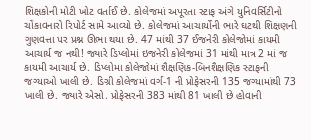શિક્ષકોની મોટી ખોટ વર્તાઈ છે. કોલેજમાં અપૂરતા સ્ટાફ અંગે યુનિવર્સિટીનો ચોંકાવનારો રિપોર્ટ સામે આવ્યો છે. કોલેજમાં આચાર્યોની ભારે ઘટથી શિક્ષણની ગુણવત્તા પર પ્રશ્ન ઊભા થયા છે. 47 માંથી 37 ઈજનેરી કોલેજોમાં કાયમી આચાર્ય જ નથી! જ્યારે ડિપ્લોમાં ઇજનેરી કોલેજમાં 31 માંથી માત્ર 2 માં જ કાયમી આચાર્ય છે. ડિપ્લોમા કોલેજોમાં શૈક્ષણિક-બિનશૈક્ષણિક સ્ટાફની જગ્યાઓ ખાલી છે. ડિગ્રી કોલેજમાં વર્ગ-1 ની પ્રોફેસરની 135 જગ્યામાંથી 73 ખાલી છે. જ્યારે એસો. પ્રોફેસરની 383 માંથી 81 ખાલી છે હોવાની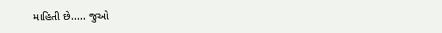માહિતી છે..... જુઓ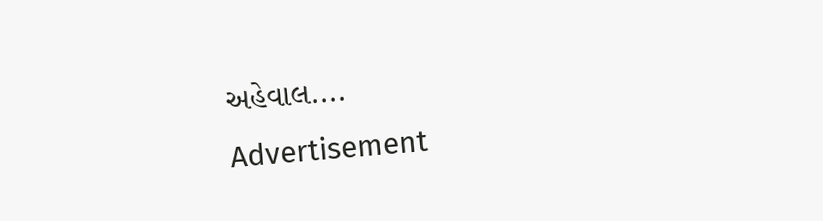અહેવાલ....
Advertisement